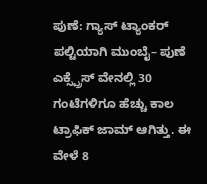ಪುಣೆ: ಗ್ಯಾಸ್ ಟ್ಯಾಂಕರ್ ಪಲ್ಟಿಯಾಗಿ ಮುಂಬೈ– ಪುಣೆ ಎಕ್ಸ್ಪ್ರೆಸ್ ವೇನಲ್ಲಿ 30 ಗಂಟೆಗಳಿಗೂ ಹೆಚ್ಚು ಕಾಲ ಟ್ರಾಫಿಕ್ ಜಾಮ್ ಆಗಿತ್ತು. ಈ ವೇಳೆ 8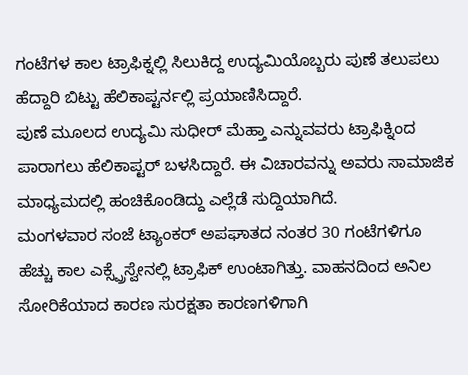ಗಂಟೆಗಳ ಕಾಲ ಟ್ರಾಫಿಕ್ನಲ್ಲಿ ಸಿಲುಕಿದ್ದ ಉದ್ಯಮಿಯೊಬ್ಬರು ಪುಣೆ ತಲುಪಲು ಹೆದ್ದಾರಿ ಬಿಟ್ಟು ಹೆಲಿಕಾಪ್ಟರ್ನಲ್ಲಿ ಪ್ರಯಾಣಿಸಿದ್ದಾರೆ.
ಪುಣೆ ಮೂಲದ ಉದ್ಯಮಿ ಸುಧೀರ್ ಮೆಹ್ತಾ ಎನ್ನುವವರು ಟ್ರಾಫಿಕ್ನಿಂದ ಪಾರಾಗಲು ಹೆಲಿಕಾಪ್ಟರ್ ಬಳಸಿದ್ದಾರೆ. ಈ ವಿಚಾರವನ್ನು ಅವರು ಸಾಮಾಜಿಕ ಮಾಧ್ಯಮದಲ್ಲಿ ಹಂಚಿಕೊಂಡಿದ್ದು ಎಲ್ಲೆಡೆ ಸುದ್ದಿಯಾಗಿದೆ.
ಮಂಗಳವಾರ ಸಂಜೆ ಟ್ಯಾಂಕರ್ ಅಪಘಾತದ ನಂತರ 30 ಗಂಟೆಗಳಿಗೂ ಹೆಚ್ಚು ಕಾಲ ಎಕ್ಸ್ಪ್ರೆಸ್ವೇನಲ್ಲಿ ಟ್ರಾಫಿಕ್ ಉಂಟಾಗಿತ್ತು. ವಾಹನದಿಂದ ಅನಿಲ ಸೋರಿಕೆಯಾದ ಕಾರಣ ಸುರಕ್ಷತಾ ಕಾರಣಗಳಿಗಾಗಿ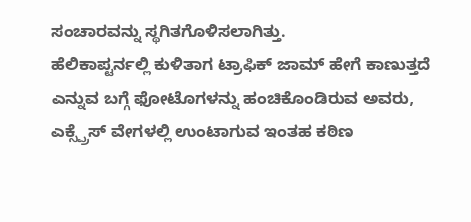ಸಂಚಾರವನ್ನು ಸ್ಥಗಿತಗೊಳಿಸಲಾಗಿತ್ತು.
ಹೆಲಿಕಾಪ್ಟರ್ನಲ್ಲಿ ಕುಳಿತಾಗ ಟ್ರಾಫಿಕ್ ಜಾಮ್ ಹೇಗೆ ಕಾಣುತ್ತದೆ ಎನ್ನುವ ಬಗ್ಗೆ ಫೋಟೊಗಳನ್ನು ಹಂಚಿಕೊಂಡಿರುವ ಅವರು, ಎಕ್ಸ್ಪ್ರೆಸ್ ವೇಗಳಲ್ಲಿ ಉಂಟಾಗುವ ಇಂತಹ ಕಠಿಣ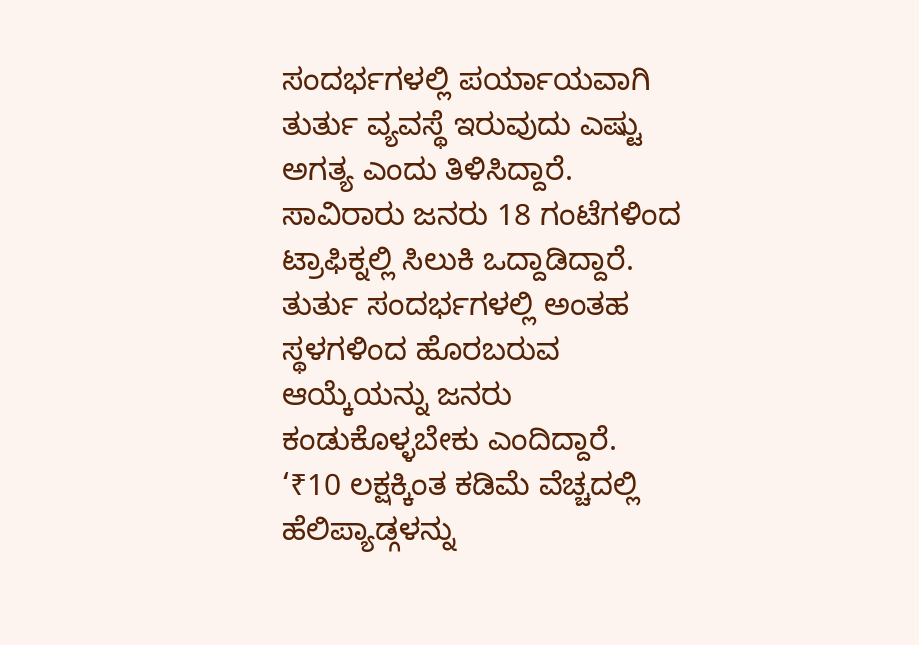ಸಂದರ್ಭಗಳಲ್ಲಿ ಪರ್ಯಾಯವಾಗಿ ತುರ್ತು ವ್ಯವಸ್ಥೆ ಇರುವುದು ಎಷ್ಟು ಅಗತ್ಯ ಎಂದು ತಿಳಿಸಿದ್ದಾರೆ.
ಸಾವಿರಾರು ಜನರು 18 ಗಂಟೆಗಳಿಂದ ಟ್ರಾಫಿಕ್ನಲ್ಲಿ ಸಿಲುಕಿ ಒದ್ದಾಡಿದ್ದಾರೆ. ತುರ್ತು ಸಂದರ್ಭಗಳಲ್ಲಿ ಅಂತಹ ಸ್ಥಳಗಳಿಂದ ಹೊರಬರುವ ಆಯ್ಕೆಯನ್ನು ಜನರು ಕಂಡುಕೊಳ್ಳಬೇಕು ಎಂದಿದ್ದಾರೆ.
‘₹10 ಲಕ್ಷಕ್ಕಿಂತ ಕಡಿಮೆ ವೆಚ್ಚದಲ್ಲಿ ಹೆಲಿಪ್ಯಾಡ್ಗಳನ್ನು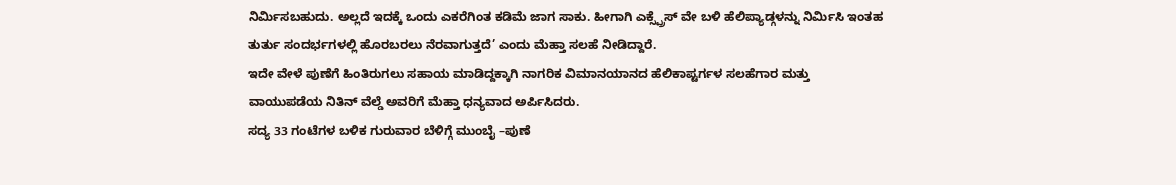ನಿರ್ಮಿಸಬಹುದು. ಅಲ್ಲದೆ ಇದಕ್ಕೆ ಒಂದು ಎಕರೆಗಿಂತ ಕಡಿಮೆ ಜಾಗ ಸಾಕು. ಹೀಗಾಗಿ ಎಕ್ಸ್ಪ್ರೆಸ್ ವೇ ಬಳಿ ಹೆಲಿಪ್ಯಾಡ್ಗಳನ್ನು ನಿರ್ಮಿಸಿ ಇಂತಹ ತುರ್ತು ಸಂದರ್ಭಗಳಲ್ಲಿ ಹೊರಬರಲು ನೆರವಾಗುತ್ತದೆ’ ಎಂದು ಮೆಹ್ತಾ ಸಲಹೆ ನೀಡಿದ್ದಾರೆ.
ಇದೇ ವೇಳೆ ಪುಣೆಗೆ ಹಿಂತಿರುಗಲು ಸಹಾಯ ಮಾಡಿದ್ದಕ್ಕಾಗಿ ನಾಗರಿಕ ವಿಮಾನಯಾನದ ಹೆಲಿಕಾಪ್ಟರ್ಗಳ ಸಲಹೆಗಾರ ಮತ್ತು ವಾಯುಪಡೆಯ ನಿತಿನ್ ವೆಲ್ಡೆ ಅವರಿಗೆ ಮೆಹ್ತಾ ಧನ್ಯವಾದ ಅರ್ಪಿಸಿದರು.
ಸದ್ಯ 33 ಗಂಟೆಗಳ ಬಳಿಕ ಗುರುವಾರ ಬೆಳಿಗ್ಗೆ ಮುಂಬೈ –ಪುಣೆ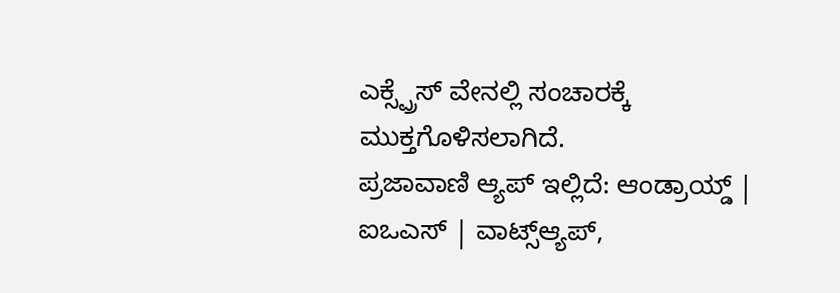ಎಕ್ಸ್ಪ್ರೆಸ್ ವೇನಲ್ಲಿ ಸಂಚಾರಕ್ಕೆ ಮುಕ್ತಗೊಳಿಸಲಾಗಿದೆ.
ಪ್ರಜಾವಾಣಿ ಆ್ಯಪ್ ಇಲ್ಲಿದೆ: ಆಂಡ್ರಾಯ್ಡ್ | ಐಒಎಸ್ | ವಾಟ್ಸ್ಆ್ಯಪ್,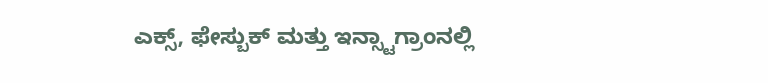ಎಕ್ಸ್, ಫೇಸ್ಬುಕ್ ಮತ್ತು ಇನ್ಸ್ಟಾಗ್ರಾಂನಲ್ಲಿ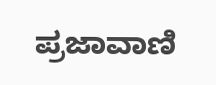ಪ್ರಜಾವಾಣಿ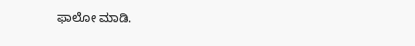ಫಾಲೋ ಮಾಡಿ.